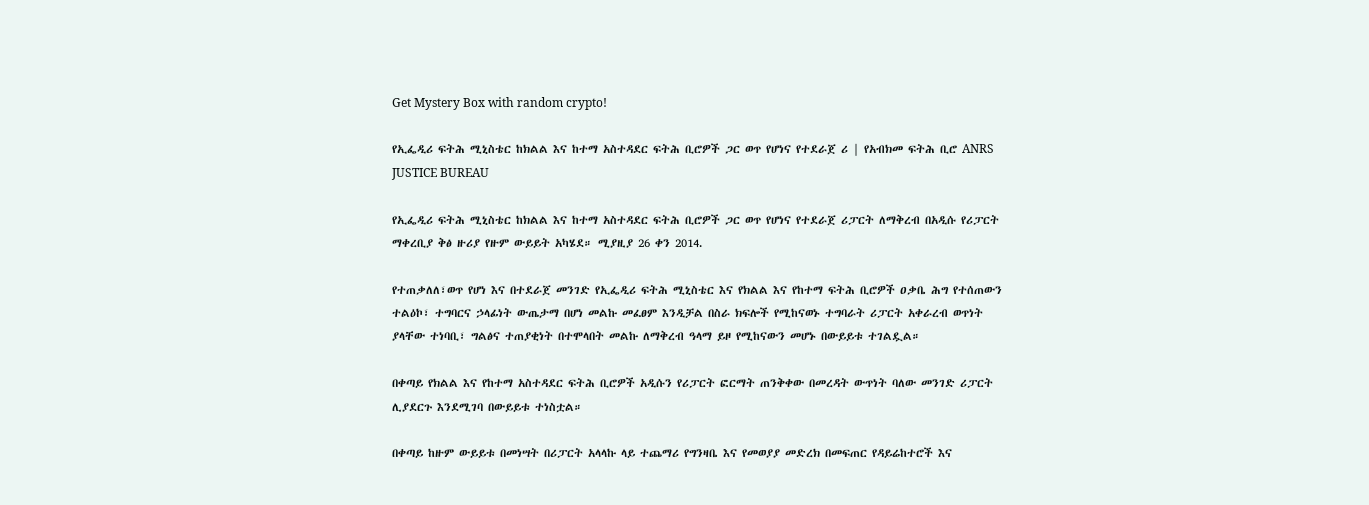Get Mystery Box with random crypto!

የኢፌዲሪ ፍትሕ ሚኒስቴር ከክልል እና ከተማ አስተዳደር ፍትሕ ቢሮዎች ጋር ወጥ የሆነና የተደራጀ ሪ | የአብክመ ፍትሕ ቢሮ ANRS JUSTICE BUREAU

የኢፌዲሪ ፍትሕ ሚኒስቴር ከክልል እና ከተማ አስተዳደር ፍትሕ ቢሮዎች ጋር ወጥ የሆነና የተደራጀ ሪፓርት ለማቅረብ በአዲሱ የሪፓርት ማቀረቢያ ቅፅ ዙሪያ የዙም ውይይት አካሄደ። ሚያዚያ 26 ቀን 2014.

የተጠቃለለ፣ወጥ የሆነ እና በተደራጀ መንገድ የኢፌዲሪ ፍትሕ ሚኒስቴር እና የክልል እና የከተማ ፍትሕ ቢሮዎች ዐቃቤ ሕግ የተሰጠውን ተልዕኮ፣ ተግባርና ኃላፊነት ውጤታማ በሆነ መልኩ መፈፀም እንዲቻል በስራ ክፍሎች የሚከናወኑ ተግባራት ሪፓርት አቀራረብ ወጥነት ያላቸው ተነባቢ፣ ግልፅና ተጠያቂነት በተሞላበት መልኩ ለማቅረብ ዓላማ ይዞ የሚከናውን መሆኑ በውይይቱ ተገልዷል።

በቀጣይ የክልል እና የከተማ አስተዳደር ፍትሕ ቢሮዎች አዲሱን የሪፓርት ፎርማት ጠንቅቀው በመረዳት ውጥነት ባለው መንገድ ሪፓርት ሊያደርጉ እንደሚገባ በውይይቱ ተነስቷል።

በቀጣይ ከዙም ውይይቱ በመነሣት በሪፓርት አላላኩ ላይ ተጨማሪ የግንዛቤ እና የመወያያ መድረክ በመፍጠር የዳይሬከተሮች እና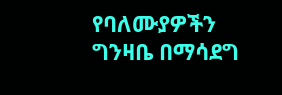የባለሙያዎችን ግንዛቤ በማሳደግ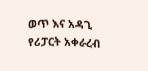ወጥ እና አዳጊ የሪፓርት አቀራረብ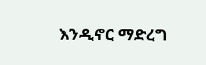እንዲኖር ማድረግ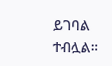ይገባል ተብሏል።